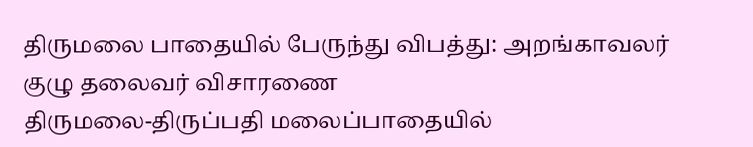திருமலை பாதையில் பேருந்து விபத்து: அறங்காவலர் குழு தலைவர் விசாரணை
திருமலை-திருப்பதி மலைப்பாதையில்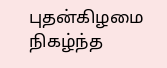புதன்கிழமை நிகழ்ந்த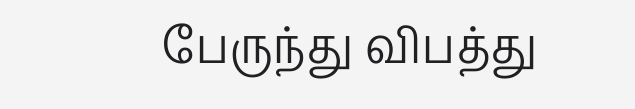பேருந்து விபத்து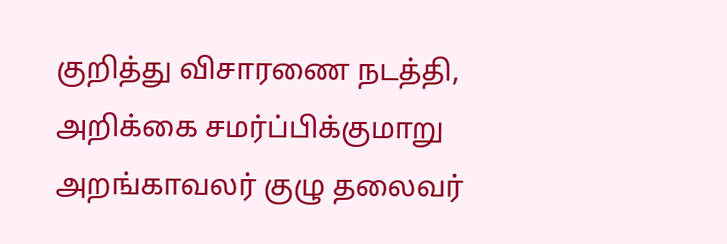குறித்து விசாரணை நடத்தி, அறிக்கை சமர்ப்பிக்குமாறு அறங்காவலர் குழு தலைவர்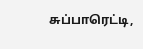சுப்பாரெட்டி,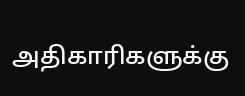அதிகாரிகளுக்கு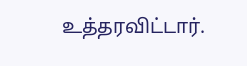உத்தரவிட்டார்.